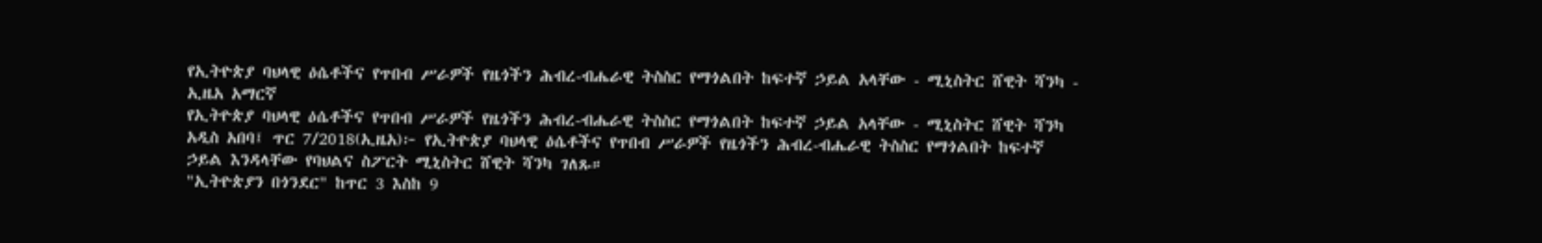የኢትዮጵያ ባህላዊ ዕሴቶችና የጥበብ ሥራዎች የዜጎችን ሕብረ-ብሔራዊ ትስስር የማጎልበት ከፍተኛ ኃይል አላቸው - ሚኒስትር ሸዊት ሻንካ - ኢዜአ አማርኛ
የኢትዮጵያ ባህላዊ ዕሴቶችና የጥበብ ሥራዎች የዜጎችን ሕብረ-ብሔራዊ ትስስር የማጎልበት ከፍተኛ ኃይል አላቸው - ሚኒስትር ሸዊት ሻንካ
አዲስ አበባ፤ ጥር 7/2018(ኢዜአ)፦ የኢትዮጵያ ባህላዊ ዕሴቶችና የጥበብ ሥራዎች የዜጎችን ሕብረ-ብሔራዊ ትስስር የማጎልበት ከፍተኛ ኃይል እንዳላቸው የባህልና ስፖርት ሚኒስትር ሸዊት ሻንካ ገለጹ።
"ኢትዮጵያን በጎንደር" ከጥር 3 እስከ 9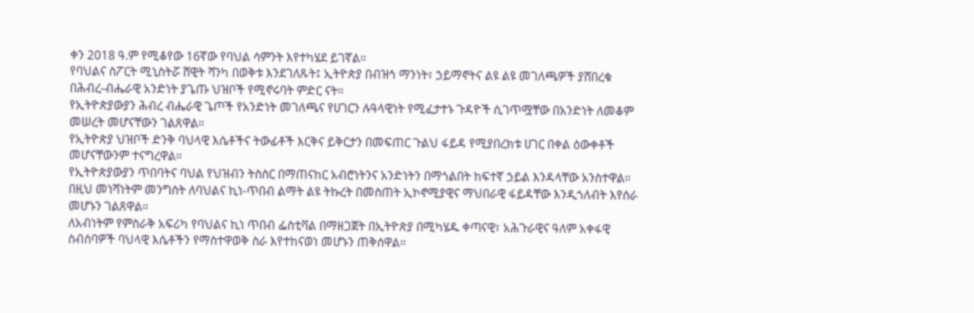ቀን 2018 ዓ.ም የሚቆየው 16ኛው የባህል ሳምንት እየተካሄደ ይገኛል።
የባህልና ስፖርት ሚኒስትሯ ሸዊት ሻንካ በወቅቱ እንደገለጹት፤ ኢትዮጵያ በብዝኅ ማንነት፣ ኃይማኖትና ልዩ ልዩ መገለጫዎች ያሸበረቁ በሕብረ-ብሔራዊ አንድነት ያጌጡ ህዝቦች የሚኖሩባት ምድር ናት።
የኢትዮጵያውያን ሕብረ ብሔራዊ ጌጦች የአንድነት መገለጫና የሀገርን ሉዓላዊነት የሚፈታተኑ ጉዳዮች ሲገጥሟቸው በአንድነት ለመቆም መሠረት መሆናቸውን ገልጸዋል።
የኢትዮጵያ ህዝቦች ድንቅ ባህላዊ እሴቶችና ትውፊቶች እርቅና ይቅርታን በመፍጠር ጉልህ ፋይዳ የሚያበረክቱ ሀገር በቀል ዕውቀቶች መሆናቸውንም ተናግረዋል።
የኢትዮጵያውያን ጥበባትና ባህል የህዝብን ትስስር በማጠናከር አብሮነትንና አንድነትን በማጎልበት ከፍተኛ ኃይል እንዳላቸው አንስተዋል።
በዚህ መነሻነትም መንግስት ለባህልና ኪነ-ጥበብ ልማት ልዩ ትኩረት በመስጠት ኢኮኖሚያዊና ማህበራዊ ፋይዳቸው እንዲጎለብት እየሰራ መሆኑን ገልጸዋል።
ለአብነትም የምስራቅ አፍሪካ የባህልና ኪነ ጥበብ ፌስቲቫል በማዘጋጀት በኢትዮጵያ በሚካሄዱ ቀጣናዊ፣ አሕጉራዊና ዓለም አቀፋዊ ስብሰባዎች ባህላዊ እሴቶችን የማስተዋወቅ ስራ እየተከናወነ መሆኑን ጠቅሰዋል።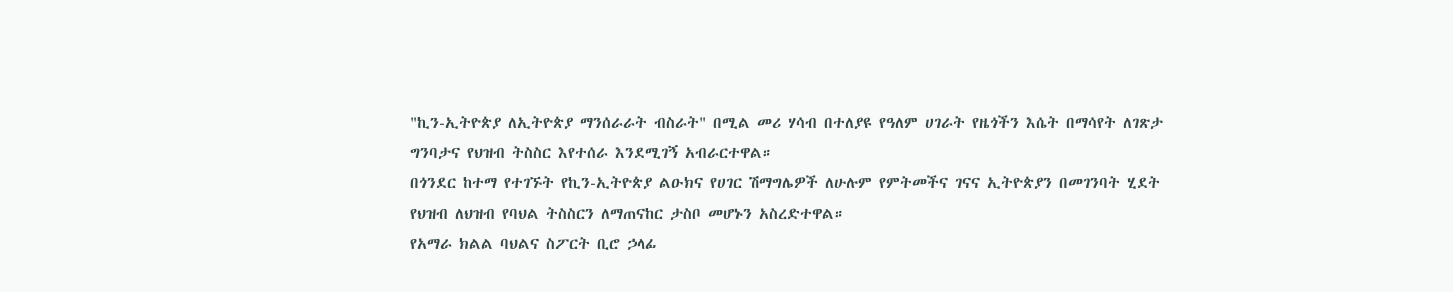"ኪን-ኢትዮጵያ ለኢትዮጵያ ማንሰራራት ብስራት" በሚል መሪ ሃሳብ በተለያዩ የዓለም ሀገራት የዜጎችን እሴት በማሳየት ለገጽታ ግንባታና የህዝብ ትስስር እየተሰራ እንደሚገኝ አብራርተዋል።
በጎንደር ከተማ የተገኙት የኪን-ኢትዮጵያ ልዑክና የሀገር ሽማግሌዎች ለሁሉም የምትመችና ገናና ኢትዮጵያን በመገንባት ሂደት የህዝብ ለህዝብ የባህል ትስስርን ለማጠናከር ታስቦ መሆኑን አስረድተዋል።
የአማራ ክልል ባህልና ስፖርት ቢሮ ኃላፊ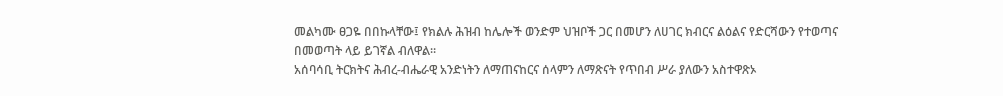መልካሙ ፀጋዬ በበኩላቸው፤ የክልሉ ሕዝብ ከሌሎች ወንድም ህዝቦች ጋር በመሆን ለሀገር ክብርና ልዕልና የድርሻውን የተወጣና በመወጣት ላይ ይገኛል ብለዋል።
አሰባሳቢ ትርክትና ሕብረ-ብሔራዊ አንድነትን ለማጠናከርና ሰላምን ለማጽናት የጥበብ ሥራ ያለውን አስተዋጽኦ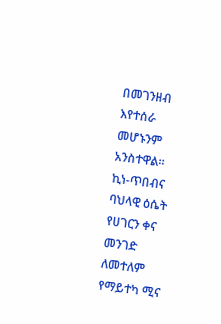በመገንዘብ እየተሰራ መሆኑንም አንስተዋል።
ኪነ-ጥበብና ባህላዊ ዕሴት የሀገርን ቀና መንገድ ለመተለም የማይተካ ሚና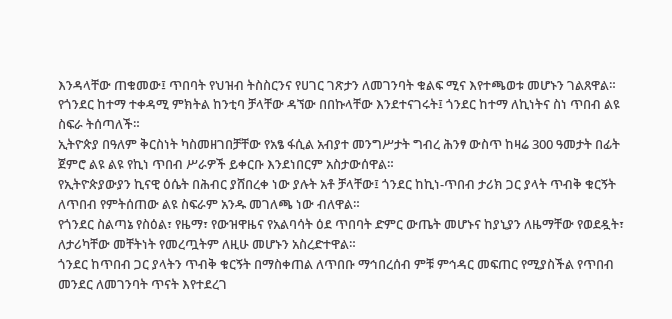እንዳላቸው ጠቁመው፤ ጥበባት የህዝብ ትስስርንና የሀገር ገጽታን ለመገንባት ቁልፍ ሚና እየተጫወቱ መሆኑን ገልጸዋል።
የጎንደር ከተማ ተቀዳሚ ምክትል ከንቲባ ቻላቸው ዳኘው በበኩላቸው እንደተናገሩት፤ ጎንደር ከተማ ለኪነትና ስነ ጥበብ ልዩ ስፍራ ትሰጣለች።
ኢትዮጵያ በዓለም ቅርስነት ካስመዘገበቻቸው የአፄ ፋሲል አብያተ መንግሥታት ግብረ ሕንፃ ውስጥ ከዛሬ 300 ዓመታት በፊት ጀምሮ ልዩ ልዩ የኪነ ጥበብ ሥራዎች ይቀርቡ እንደነበርም አስታውሰዋል።
የኢትዮጵያውያን ኪናዊ ዕሴት በሕብር ያሸበረቀ ነው ያሉት አቶ ቻላቸው፤ ጎንደር ከኪነ-ጥበብ ታሪክ ጋር ያላት ጥብቅ ቁርኝት ለጥበብ የምትሰጠው ልዩ ስፍራም አንዱ መገለጫ ነው ብለዋል።
የጎንደር ስልጣኔ የስዕል፣ የዜማ፣ የውዝዋዜና የአልባሳት ዕደ ጥበባት ድምር ውጤት መሆኑና ከያኒያን ለዜማቸው የወደዷት፣ ለታሪካቸው መቸትነት የመረጧትም ለዚሁ መሆኑን አስረድተዋል።
ጎንደር ከጥበብ ጋር ያላትን ጥብቅ ቁርኝት በማስቀጠል ለጥበቡ ማኅበረሰብ ምቹ ምኅዳር መፍጠር የሚያስችል የጥበብ መንደር ለመገንባት ጥናት እየተደረገ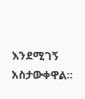እንደሚገኝ አስታውቀዋል።